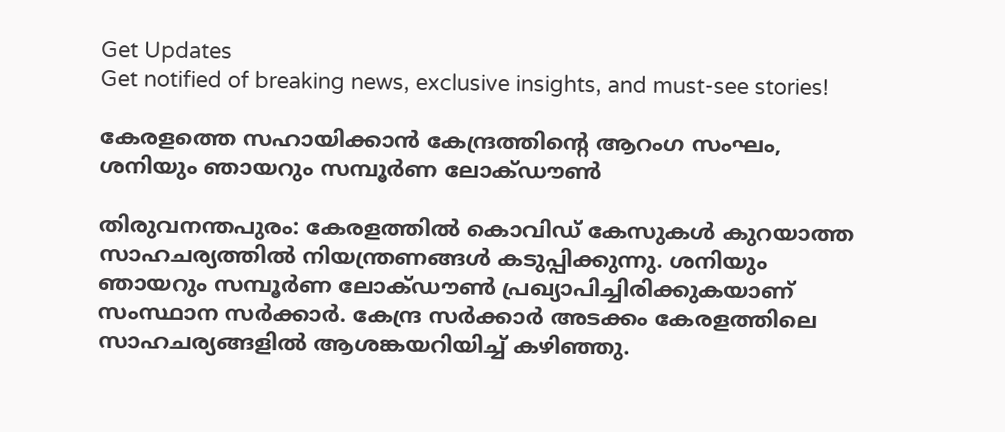Get Updates
Get notified of breaking news, exclusive insights, and must-see stories!

കേരളത്തെ സഹായിക്കാന്‍ കേന്ദ്രത്തിന്റെ ആറംഗ സംഘം, ശനിയും ഞായറും സമ്പൂര്‍ണ ലോക്ഡൗണ്‍

തിരുവനന്തപുരം: കേരളത്തില്‍ കൊവിഡ് കേസുകള്‍ കുറയാത്ത സാഹചര്യത്തില്‍ നിയന്ത്രണങ്ങള്‍ കടുപ്പിക്കുന്നു. ശനിയും ഞായറും സമ്പൂര്‍ണ ലോക്ഡൗണ്‍ പ്രഖ്യാപിച്ചിരിക്കുകയാണ് സംസ്ഥാന സര്‍ക്കാര്‍. കേന്ദ്ര സര്‍ക്കാര്‍ അടക്കം കേരളത്തിലെ സാഹചര്യങ്ങളില്‍ ആശങ്കയറിയിച്ച് കഴിഞ്ഞു.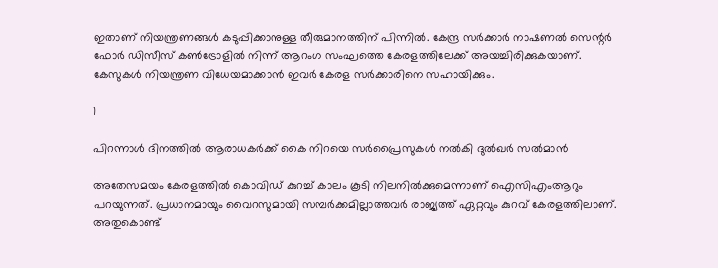ഇതാണ് നിയന്ത്രണങ്ങള്‍ കടുപ്പിക്കാനുള്ള തീരുമാനത്തിന് പിന്നില്‍. കേന്ദ്ര സര്‍ക്കാര്‍ നാഷണല്‍ സെന്റര്‍ ഫോര്‍ ഡിസീസ് കണ്‍ട്രോളില്‍ നിന്ന് ആറംഗ സംഘത്തെ കേരളത്തിലേക്ക് അയച്ചിരിക്കുകയാണ്. കേസുകള്‍ നിയന്ത്രണ വിധേയമാക്കാന്‍ ഇവര്‍ കേരള സര്‍ക്കാരിനെ സഹായിക്കും.

1

പിറന്നാൾ ദിനത്തിൽ ആരാധകർക്ക് കൈ നിറയെ സർപ്രൈസുകൾ നൽകി ദുല്‍ഖർ സൽമാൻ

അതേസമയം കേരളത്തില്‍ കൊവിഡ് കുറച്ച് കാലം കൂടി നിലനില്‍ക്കുമെന്നാണ് ഐസിഎംആറും പറയുന്നത്. പ്രധാനമായും വൈറസുമായി സമ്പര്‍ക്കമില്ലാത്തവര്‍ രാജ്യത്ത് ഏറ്റവും കുറവ് കേരളത്തിലാണ്. അതുകൊണ്ട്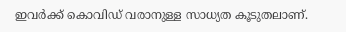ഇവര്‍ക്ക് കൊവിഡ് വരാനുള്ള സാധ്യത കൂടുതലാണ്.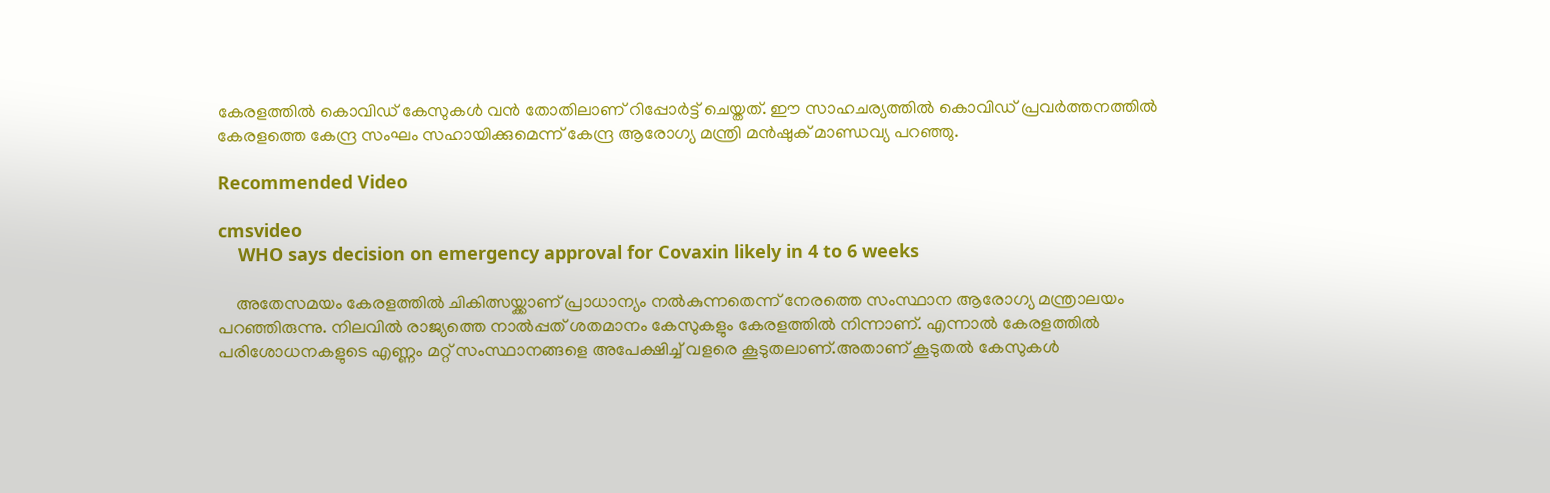കേരളത്തില്‍ കൊവിഡ് കേസുകള്‍ വന്‍ തോതിലാണ് റിപ്പോര്‍ട്ട് ചെയ്തത്. ഈ സാഹചര്യത്തില്‍ കൊവിഡ് പ്രവര്‍ത്തനത്തില്‍ കേരളത്തെ കേന്ദ്ര സംഘം സഹായിക്കുമെന്ന് കേന്ദ്ര ആരോഗ്യ മന്ത്രി മന്‍ഷുക് മാണ്ഡവ്യ പറഞ്ഞു.

Recommended Video

cmsvideo
    WHO says decision on emergency approval for Covaxin likely in 4 to 6 weeks

    അതേസമയം കേരളത്തില്‍ ചികിത്സയ്ക്കാണ് പ്രാധാന്യം നല്‍കുന്നതെന്ന് നേരത്തെ സംസ്ഥാന ആരോഗ്യ മന്ത്രാലയം പറഞ്ഞിരുന്നു. നിലവില്‍ രാജ്യത്തെ നാല്‍പ്പത് ശതമാനം കേസുകളും കേരളത്തില്‍ നിന്നാണ്. എന്നാല്‍ കേരളത്തില്‍ പരിശോധനകളുടെ എണ്ണം മറ്റ് സംസ്ഥാനങ്ങളെ അപേക്ഷിച്ച് വളരെ കൂടുതലാണ്.അതാണ് കൂടുതല്‍ കേസുകള്‍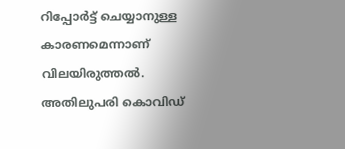റിപ്പോര്‍ട്ട് ചെയ്യാനുള്ള കാരണമെന്നാണ് വിലയിരുത്തല്‍. അതിലുപരി കൊവിഡ്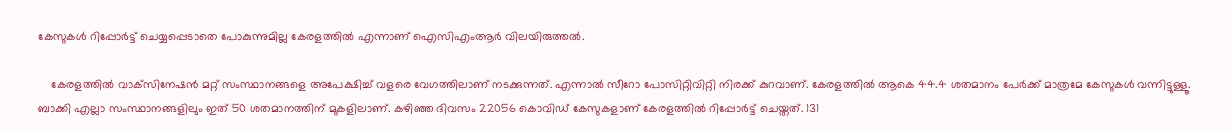കേസുകള്‍ റിപ്പോര്‍ട്ട് ചെയ്യപ്പെടാതെ പോകുന്നുമില്ല കേരളത്തില്‍ എന്നാണ് ഐസിഎംആര്‍ വിലയിരുത്തല്‍.

    കേരളത്തില്‍ വാക്‌സിനേഷന്‍ മറ്റ് സംസ്ഥാനങ്ങളെ അപേക്ഷിച്ച് വളരെ വേഗത്തിലാണ് നടക്കുന്നത്. എന്നാല്‍ സീറോ പോസിറ്റിവിറ്റി നിരക്ക് കുറവാണ്. കേരളത്തില്‍ ആകെ 44.4 ശതമാനം പേര്‍ക്ക് മാത്രമേ കേസുകള്‍ വന്നിട്ടുള്ളൂ. ബാക്കി എല്ലാ സംസ്ഥാനങ്ങളിലും ഇത് 50 ശതമാനത്തിന് മുകളിലാണ്. കഴിഞ്ഞ ദിവസം 22056 കൊവിഡ് കേസുകളാണ് കേരളത്തില്‍ റിപ്പോര്‍ട്ട് ചെയ്തത്. 131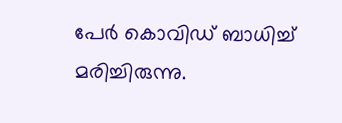പേര്‍ കൊവിഡ് ബാധിച്ച് മരിച്ചിരുന്നു.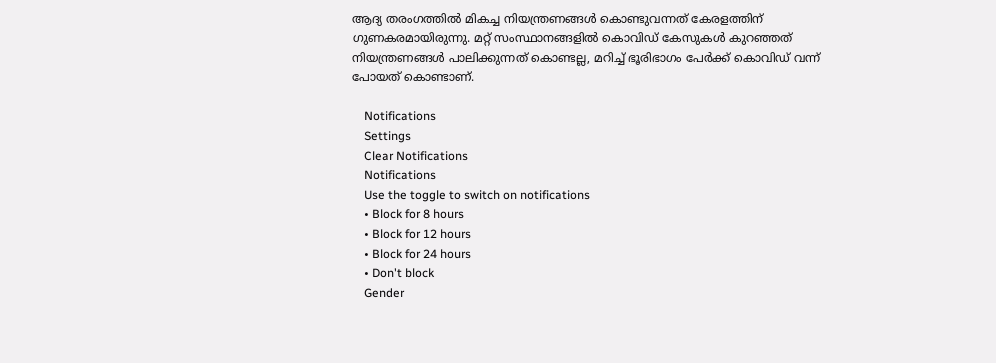ആദ്യ തരംഗത്തില്‍ മികച്ച നിയന്ത്രണങ്ങള്‍ കൊണ്ടുവന്നത് കേരളത്തിന് ഗുണകരമായിരുന്നു. മറ്റ് സംസ്ഥാനങ്ങളില്‍ കൊവിഡ് കേസുകള്‍ കുറഞ്ഞത് നിയന്ത്രണങ്ങള്‍ പാലിക്കുന്നത് കൊണ്ടല്ല, മറിച്ച് ഭൂരിഭാഗം പേര്‍ക്ക് കൊവിഡ് വന്ന് പോയത് കൊണ്ടാണ്.

    Notifications
    Settings
    Clear Notifications
    Notifications
    Use the toggle to switch on notifications
    • Block for 8 hours
    • Block for 12 hours
    • Block for 24 hours
    • Don't block
    Gender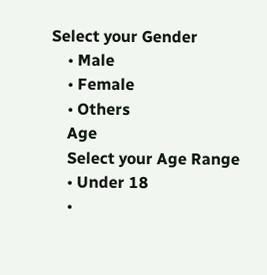Select your Gender
    • Male
    • Female
    • Others
    Age
    Select your Age Range
    • Under 18
    •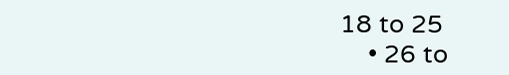18 to 25
    • 26 to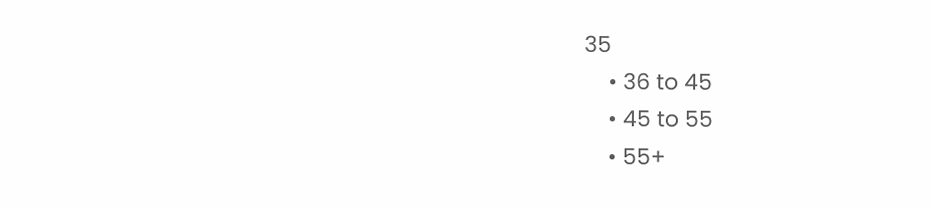35
    • 36 to 45
    • 45 to 55
    • 55+